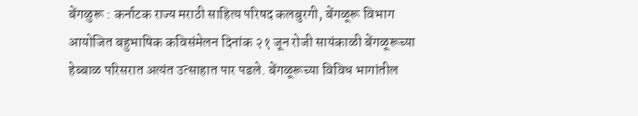बेंगळुरू : कर्नाटक राज्य मराठी साहित्य परिषद कलबुरगी, बेंगळूरू विभाग आयोजित बहुभाषिक कविसंमेलन दिनांक २१ जून रोजी सायंकाळी बेंगळूरूच्या हेब्बाळ परिसरात अत्यंत उत्साहात पार पडले. बेंगळूरूच्या विविध भागांतील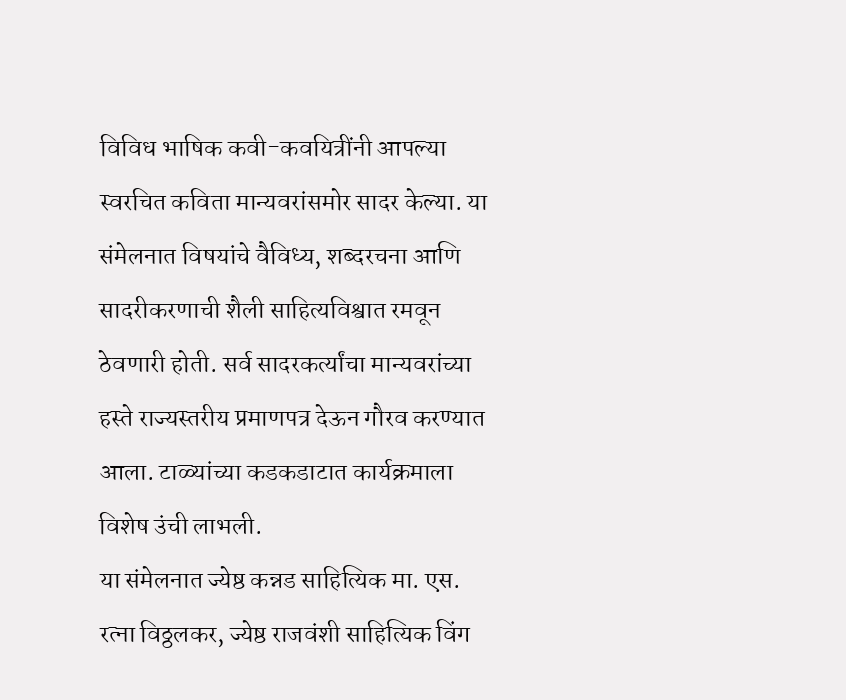विविध भाषिक कवी-कवयित्रींनी आपल्या स्वरचित कविता मान्यवरांसमोर सादर केल्या. या संमेलनात विषयांचे वैविध्य, शब्दरचना आणि सादरीकरणाची शैली साहित्यविश्वात रमवून ठेवणारी होती. सर्व सादरकर्त्यांचा मान्यवरांच्या हस्ते राज्यस्तरीय प्रमाणपत्र देऊन गौरव करण्यात आला. टाळ्यांच्या कडकडाटात कार्यक्रमाला विशेष उंची लाभली.
या संमेलनात ज्येष्ठ कन्नड साहित्यिक मा. एस. रत्ना विठ्ठलकर, ज्येष्ठ राजवंशी साहित्यिक विंग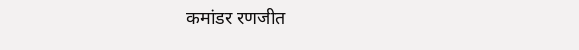कमांडर रणजीत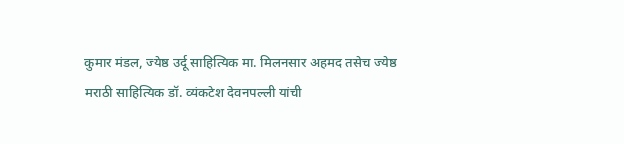कुमार मंडल, ज्येष्ठ उर्दू साहित्यिक मा. मिलनसार अहमद तसेच ज्येष्ठ मराठी साहित्यिक डॉ. व्यंकटेश देवनपल्ली यांची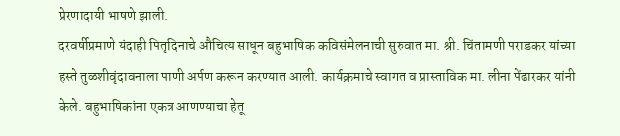प्रेरणादायी भाषणे झाली.
दरवर्षीप्रमाणे यंदाही पितृदिनाचे औचित्य साधून बहुभाषिक कविसंमेलनाची सुरुवात मा. श्री. चिंतामणी पराडकर यांच्या हस्ते तुळशीवृंदावनाला पाणी अर्पण करून करण्यात आली. कार्यक्रमाचे स्वागत व प्रास्ताविक मा. लीना पेंढारकर यांनी केले. बहुभाषिकांना एकत्र आणण्याचा हेतू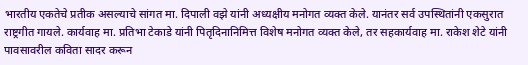भारतीय एकतेचे प्रतीक असल्याचे सांगत मा. दिपाली वझे यांनी अध्यक्षीय मनोगत व्यक्त केले. यानंतर सर्व उपस्थितांनी एकसुरात राष्ट्रगीत गायले. कार्यवाह मा. प्रतिभा टेकाडे यांनी पितृदिनानिमित्त विशेष मनोगत व्यक्त केले, तर सहकार्यवाह मा. राकेश शेटे यांनी पावसावरील कविता सादर करून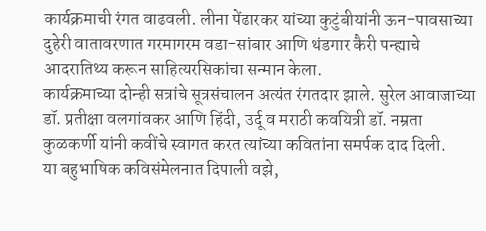कार्यक्रमाची रंगत वाढवली. लीना पेंढारकर यांच्या कुटुंबीयांनी ऊन-पावसाच्या दुहेरी वातावरणात गरमागरम वडा-सांबार आणि थंडगार कैरी पन्ह्याचे आदरातिथ्य करून साहित्यरसिकांचा सन्मान केला.
कार्यक्रमाच्या दोन्ही सत्रांचे सूत्रसंचालन अत्यंत रंगतदार झाले. सुरेल आवाजाच्या डॉ. प्रतीक्षा वलगांवकर आणि हिंदी, उर्दू व मराठी कवयित्री डॉ. नम्रता कुळकर्णी यांनी कवींचे स्वागत करत त्यांच्या कवितांना समर्पक दाद दिली.
या बहुभाषिक कविसंमेलनात दिपाली वझे,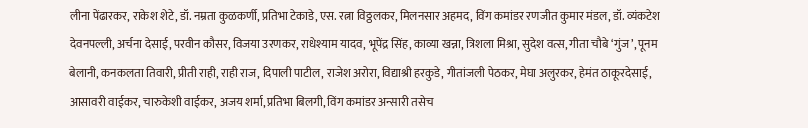लीना पेंढारकर, राकेश शेटे, डॉ. नम्रता कुळकर्णी, प्रतिभा टेकाडे, एस. रत्ना विठ्ठलकर, मिलनसार अहमद, विंग कमांडर रणजीत कुमार मंडल, डॉ. व्यंकटेश देवनपल्ली, अर्चना देसाई, परवीन कौसर, विजया उरणकर, राधेश्याम यादव, भूपेंद्र सिंह, काव्या खन्ना, त्रिशला मिश्रा, सुदेश वत्स, गीता चौबे ‘गुंज’, पूनम बेलानी, कनकलता तिवारी, प्रीती राही, राही राज, दिपाली पाटील, राजेश अरोरा, विद्याश्री हरकुडे, गीतांजली पेठकर, मेघा अलुरकर, हेमंत ठाकूरदेसाई, आसावरी वाईकर, चारुकेशी वाईकर, अजय शर्मा, प्रतिभा बिलगी, विंग कमांडर अन्सारी तसेच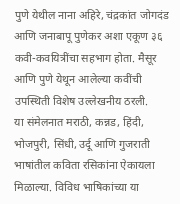पुणे येथील नाना अहिरे, चंद्रकांत जोगदंड आणि जनाबापू पुणेकर अशा एकूण ३६ कवी-कवयित्रींचा सहभाग होता. मैसूर आणि पुणे येथून आलेल्या कवींची उपस्थिती विशेष उल्लेखनीय ठरली.
या संमेलनात मराठी, कन्नड, हिंदी, भोजपुरी, सिंधी, उर्दू आणि गुजराती भाषांतील कविता रसिकांना ऐकायला मिळाल्या. विविध भाषिकांच्या या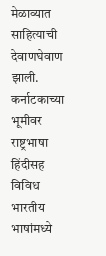मेळाव्यात साहित्याची देवाणघेवाण झाली. कर्नाटकाच्या भूमीवर राष्ट्रभाषा हिंदीसह विविध भारतीय भाषांमध्ये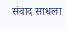संवाद साधला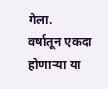गेला.
वर्षातून एकदा होणाऱ्या या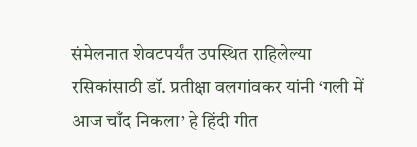संमेलनात शेवटपर्यंत उपस्थित राहिलेल्या रसिकांसाठी डॉ. प्रतीक्षा वलगांवकर यांनी ‘गली में आज चाँद निकला’ हे हिंदी गीत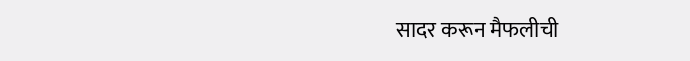सादर करून मैफलीची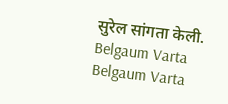सुरेल सांगता केली.
Belgaum Varta Belgaum Varta